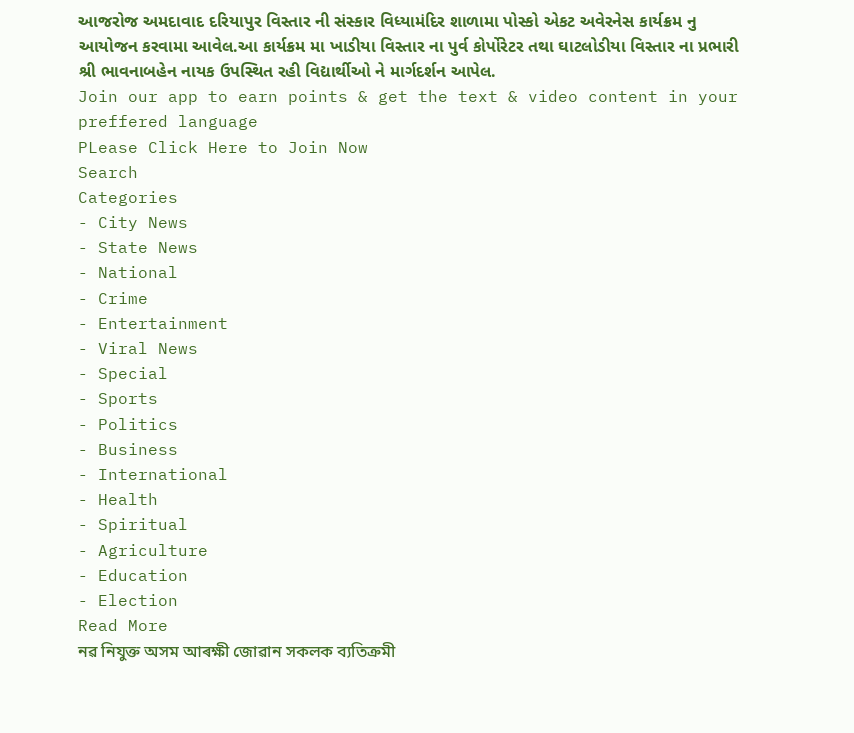આજરોજ અમદાવાદ દરિયાપુર વિસ્તાર ની સંસ્કાર વિધ્યામંદિર શાળામા પોસ્કો એકટ અવેરનેસ કાર્યક્રમ નુ આયોજન કરવામા આવેલ.આ કાર્યક્રમ મા ખાડીયા વિસ્તાર ના પુર્વ કોર્પોરેટર તથા ઘાટલોડીયા વિસ્તાર ના પ્રભારી શ્રી ભાવનાબહેન નાયક ઉપસ્થિત રહી વિદ્યાર્થીઓ ને માર્ગદર્શન આપેલ.
Join our app to earn points & get the text & video content in your preffered language
PLease Click Here to Join Now
Search
Categories
- City News
- State News
- National
- Crime
- Entertainment
- Viral News
- Special
- Sports
- Politics
- Business
- International
- Health
- Spiritual
- Agriculture
- Education
- Election
Read More
নৱ নিযুক্ত অসম আৰক্ষী জোৱান সকলক ব্যতিক্রমী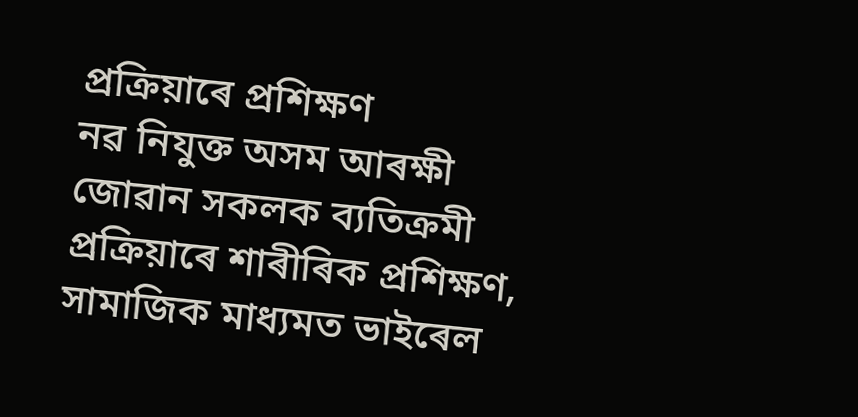প্ৰক্ৰিয়াৰে প্ৰশিক্ষণ
নৱ নিযুক্ত অসম আৰক্ষী জোৱান সকলক ব্যতিক্রমী প্ৰক্ৰিয়াৰে শাৰীৰিক প্ৰশিক্ষণ, সামাজিক মাধ্যমত ভাইৰেল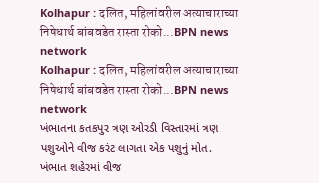Kolhapur : दलित, महिलांवरील अत्याचाराच्या निषेधार्थ बांबवडेत रास्ता रोको...BPN news network
Kolhapur : दलित, महिलांवरील अत्याचाराच्या निषेधार्थ बांबवडेत रास्ता रोको...BPN news network
ખંભાતના કતકપુર ત્રણ ઓરડી વિસ્તારમાં ત્રણ પશુઓને વીજ કરંટ લાગતા એક પશુનું મોત.
ખંભાત શહેરમાં વીજ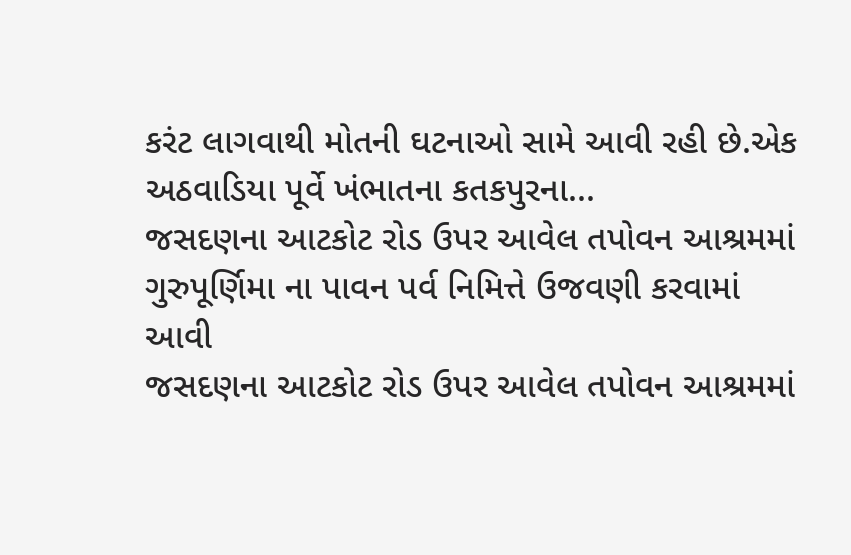કરંટ લાગવાથી મોતની ઘટનાઓ સામે આવી રહી છે.એક અઠવાડિયા પૂર્વે ખંભાતના કતકપુરના...
જસદણના આટકોટ રોડ ઉપર આવેલ તપોવન આશ્રમમાં ગુરુપૂર્ણિમા ના પાવન પર્વ નિમિત્તે ઉજવણી કરવામાં આવી
જસદણના આટકોટ રોડ ઉપર આવેલ તપોવન આશ્રમમાં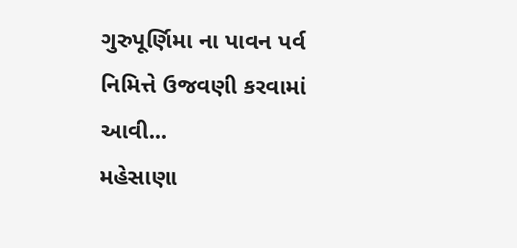ગુરુપૂર્ણિમા ના પાવન પર્વ નિમિત્તે ઉજવણી કરવામાં આવી...
મહેસાણા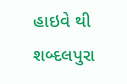હાઇવે થી શબ્દલપુરા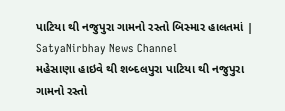પાટિયા થી નજુપુરા ગામનો રસ્તો બિસ્માર હાલતમાં | SatyaNirbhay News Channel
મહેસાણા હાઇવે થી શબ્દલપુરા પાટિયા થી નજુપુરા ગામનો રસ્તો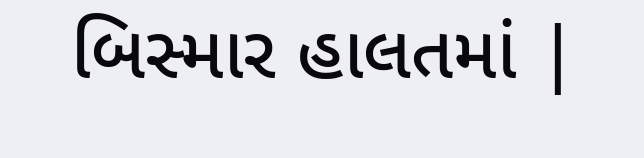બિસ્માર હાલતમાં |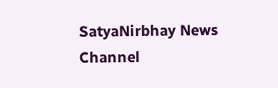SatyaNirbhay News Channel